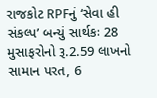રાજકોટ RPFનું ‘સેવા હી સંકલ્પ’ બન્યું સાર્થકઃ 28 મુસાફરોનો રૂ.2.59 લાખનો સામાન પરત, 6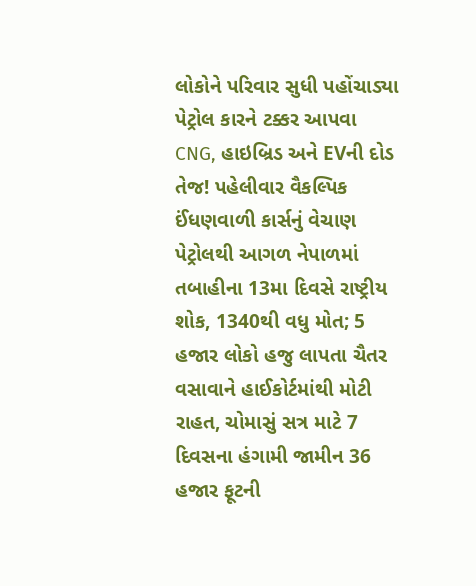લોકોને પરિવાર સુધી પહોંચાડ્યા પેટ્રોલ કારને ટક્કર આપવા CNG, હાઇબ્રિડ અને EVની દોડ તેજ! પહેલીવાર વૈકલ્પિક ઈંધણવાળી કાર્સનું વેચાણ પેટ્રોલથી આગળ નેપાળમાં તબાહીના 13મા દિવસે રાષ્ટ્રીય શોક, 1340થી વધુ મોત; 5 હજાર લોકો હજુ લાપતા ચૈતર વસાવાને હાઈકોર્ટમાંથી મોટી રાહત, ચોમાસું સત્ર માટે 7 દિવસના હંગામી જામીન 36 હજાર ફૂટની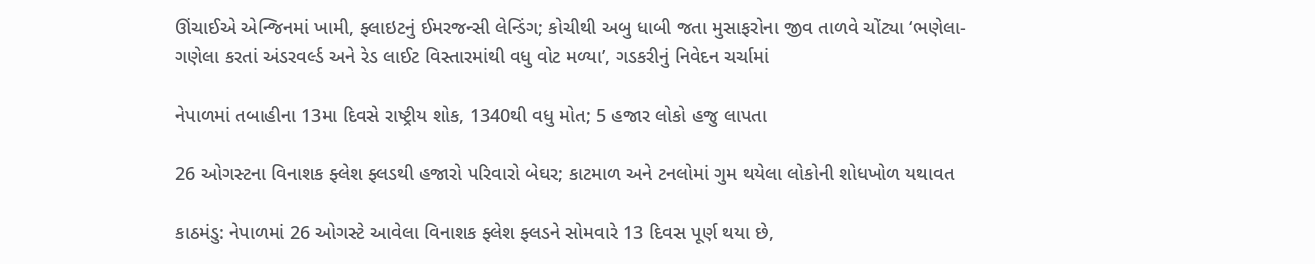ઊંચાઈએ એન્જિનમાં ખામી, ફ્લાઇટનું ઈમરજન્સી લેન્ડિંગ; કોચીથી અબુ ધાબી જતા મુસાફરોના જીવ તાળવે ચોંટ્યા ‘ભણેલા-ગણેલા કરતાં અંડરવર્લ્ડ અને રેડ લાઈટ વિસ્તારમાંથી વધુ વોટ મળ્યા’, ગડકરીનું નિવેદન ચર્ચામાં

નેપાળમાં તબાહીના 13મા દિવસે રાષ્ટ્રીય શોક, 1340થી વધુ મોત; 5 હજાર લોકો હજુ લાપતા

26 ઓગસ્ટના વિનાશક ફ્લેશ ફ્લડથી હજારો પરિવારો બેઘર; કાટમાળ અને ટનલોમાં ગુમ થયેલા લોકોની શોધખોળ યથાવત

કાઠમંડુ: નેપાળમાં 26 ઓગસ્ટે આવેલા વિનાશક ફ્લેશ ફ્લડને સોમવારે 13 દિવસ પૂર્ણ થયા છે,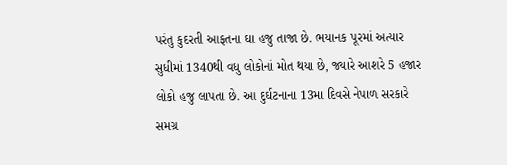પરંતુ કુદરતી આફતના ઘા હજુ તાજા છે. ભયાનક પૂરમાં અત્યાર સુધીમાં 1340થી વધુ લોકોનાં મોત થયા છે, જ્યારે આશરે 5 હજાર લોકો હજુ લાપતા છે. આ દુર્ઘટનાના 13મા દિવસે નેપાળ સરકારે સમગ્ર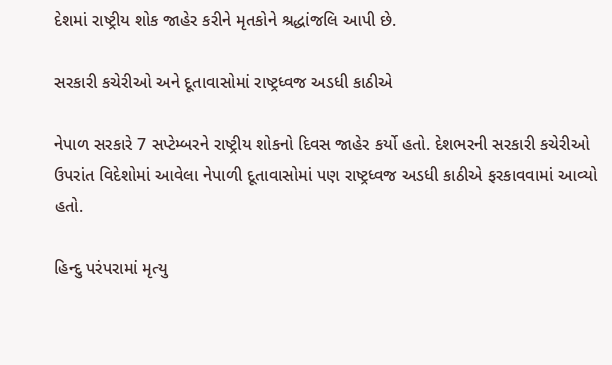દેશમાં રાષ્ટ્રીય શોક જાહેર કરીને મૃતકોને શ્રદ્ધાંજલિ આપી છે.

સરકારી કચેરીઓ અને દૂતાવાસોમાં રાષ્ટ્રધ્વજ અડધી કાઠીએ

નેપાળ સરકારે 7 સપ્ટેમ્બરને રાષ્ટ્રીય શોકનો દિવસ જાહેર કર્યો હતો. દેશભરની સરકારી કચેરીઓ ઉપરાંત વિદેશોમાં આવેલા નેપાળી દૂતાવાસોમાં પણ રાષ્ટ્રધ્વજ અડધી કાઠીએ ફરકાવવામાં આવ્યો હતો.

હિન્દુ પરંપરામાં મૃત્યુ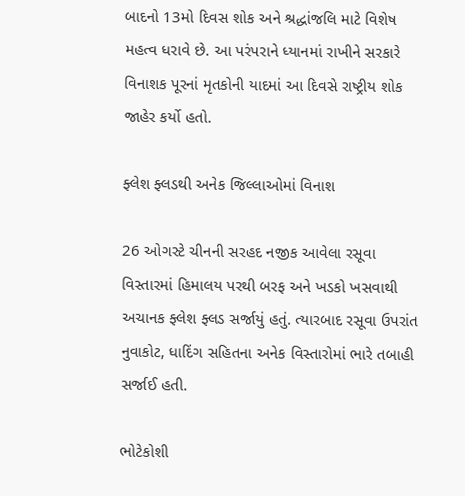બાદનો 13મો દિવસ શોક અને શ્રદ્ધાંજલિ માટે વિશેષ મહત્વ ધરાવે છે. આ પરંપરાને ધ્યાનમાં રાખીને સરકારે વિનાશક પૂરનાં મૃતકોની યાદમાં આ દિવસે રાષ્ટ્રીય શોક જાહેર કર્યો હતો.

ફ્લેશ ફ્લડથી અનેક જિલ્લાઓમાં વિનાશ

26 ઓગસ્ટે ચીનની સરહદ નજીક આવેલા રસૂવા વિસ્તારમાં હિમાલય પરથી બરફ અને ખડકો ખસવાથી અચાનક ફ્લેશ ફ્લડ સર્જાયું હતું. ત્યારબાદ રસૂવા ઉપરાંત નુવાકોટ, ધાદિંગ સહિતના અનેક વિસ્તારોમાં ભારે તબાહી સર્જાઈ હતી.

ભોટેકોશી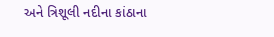અને ત્રિશૂલી નદીના કાંઠાના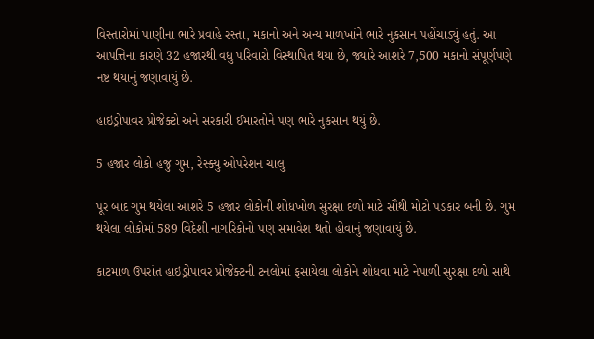વિસ્તારોમાં પાણીના ભારે પ્રવાહે રસ્તા, મકાનો અને અન્ય માળખાંને ભારે નુકસાન પહોંચાડ્યું હતું. આ આપત્તિના કારણે 32 હજારથી વધુ પરિવારો વિસ્થાપિત થયા છે, જ્યારે આશરે 7,500 મકાનો સંપૂર્ણપણે નષ્ટ થયાનું જણાવાયું છે.

હાઇડ્રોપાવર પ્રોજેક્ટો અને સરકારી ઈમારતોને પણ ભારે નુકસાન થયું છે.

5 હજાર લોકો હજુ ગુમ, રેસ્ક્યુ ઓપરેશન ચાલુ

પૂર બાદ ગુમ થયેલા આશરે 5 હજાર લોકોની શોધખોળ સુરક્ષા દળો માટે સૌથી મોટો પડકાર બની છે. ગુમ થયેલા લોકોમાં 589 વિદેશી નાગરિકોનો પણ સમાવેશ થતો હોવાનું જણાવાયું છે.

કાટમાળ ઉપરાંત હાઇડ્રોપાવર પ્રોજેક્ટની ટનલોમાં ફસાયેલા લોકોને શોધવા માટે નેપાળી સુરક્ષા દળો સાથે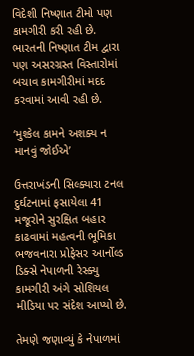વિદેશી નિષ્ણાત ટીમો પણ કામગીરી કરી રહી છે. ભારતની નિષ્ણાત ટીમ દ્વારા પણ અસરગ્રસ્ત વિસ્તારોમાં બચાવ કામગીરીમાં મદદ કરવામાં આવી રહી છે.

‘મુશ્કેલ કામને અશક્ય ન માનવું જોઈએ’

ઉત્તરાખંડની સિલ્ક્યારા ટનલ દુર્ઘટનામાં ફસાયેલા 41 મજૂરોને સુરક્ષિત બહાર કાઢવામાં મહત્વની ભૂમિકા ભજવનારા પ્રોફેસર આર્નોલ્ડ ડિક્સે નેપાળની રેસ્ક્યુ કામગીરી અંગે સોશિયલ મીડિયા પર સંદેશ આપ્યો છે.

તેમણે જણાવ્યું કે નેપાળમાં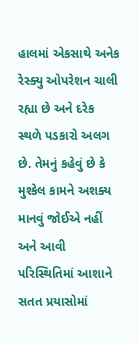હાલમાં એકસાથે અનેક રેસ્ક્યુ ઓપરેશન ચાલી રહ્યા છે અને દરેક સ્થળે પડકારો અલગ છે. તેમનું કહેવું છે કે મુશ્કેલ કામને અશક્ય માનવું જોઈએ નહીં અને આવી પરિસ્થિતિમાં આશાને સતત પ્રયાસોમાં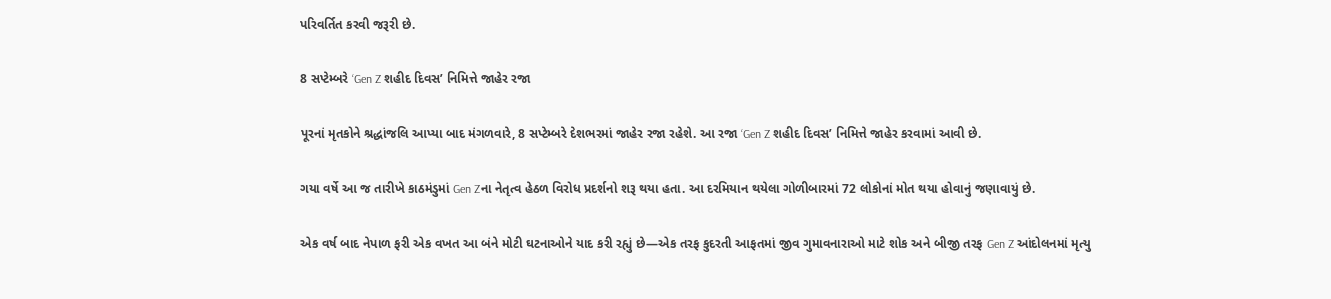પરિવર્તિત કરવી જરૂરી છે.

8 સપ્ટેમ્બરે ‘Gen Z શહીદ દિવસ’ નિમિત્તે જાહેર રજા

પૂરનાં મૃતકોને શ્રદ્ધાંજલિ આપ્યા બાદ મંગળવારે, 8 સપ્ટેમ્બરે દેશભરમાં જાહેર રજા રહેશે. આ રજા ‘Gen Z શહીદ દિવસ’ નિમિત્તે જાહેર કરવામાં આવી છે.

ગયા વર્ષે આ જ તારીખે કાઠમંડુમાં Gen Zના નેતૃત્વ હેઠળ વિરોધ પ્રદર્શનો શરૂ થયા હતા. આ દરમિયાન થયેલા ગોળીબારમાં 72 લોકોનાં મોત થયા હોવાનું જણાવાયું છે.

એક વર્ષ બાદ નેપાળ ફરી એક વખત આ બંને મોટી ઘટનાઓને યાદ કરી રહ્યું છે—એક તરફ કુદરતી આફતમાં જીવ ગુમાવનારાઓ માટે શોક અને બીજી તરફ Gen Z આંદોલનમાં મૃત્યુ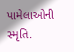પામેલાઓની સ્મૃતિ.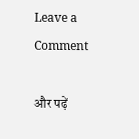Leave a Comment

और पढ़ें